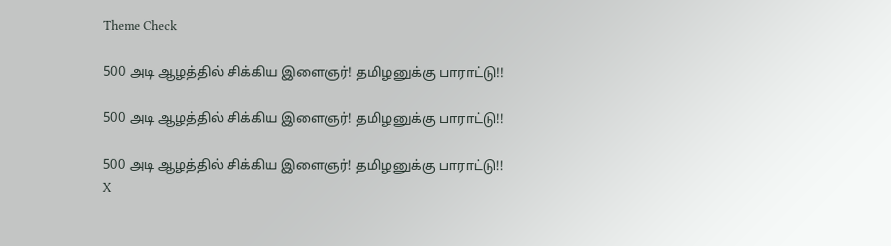Theme Check

500 அடி ஆழத்தில் சிக்கிய இளைஞர்! தமிழனுக்கு பாராட்டு!!

500 அடி ஆழத்தில் சிக்கிய இளைஞர்! தமிழனுக்கு பாராட்டு!!

500 அடி ஆழத்தில் சிக்கிய இளைஞர்! தமிழனுக்கு பாராட்டு!!
X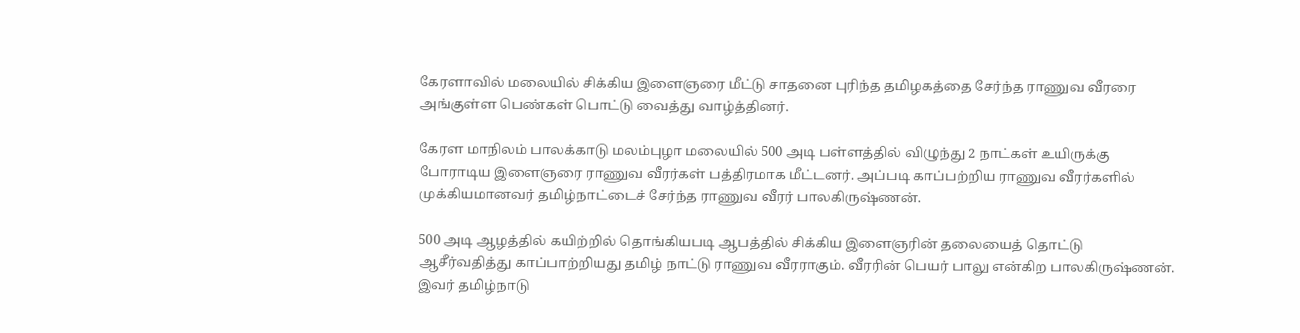கேரளாவில் மலையில் சிக்கிய இளைஞரை மீட்டு சாதனை புரிந்த தமிழகத்தை சேர்ந்த ராணுவ வீரரை அங்குள்ள பெண்கள் பொட்டு வைத்து வாழ்த்தினர்.

கேரள மாநிலம் பாலக்காடு மலம்புழா மலையில் 500 அடி பள்ளத்தில் விழுந்து 2 நாட்கள் உயிருக்கு போராடிய இளைஞரை ராணுவ வீரர்கள் பத்திரமாக மீட்டனர். அப்படி காப்பற்றிய ராணுவ வீரர்களில் முக்கியமானவர் தமிழ்நாட்டைச் சேர்ந்த ராணுவ வீரர் பாலகிருஷ்ணன்.

500 அடி ஆழத்தில் கயிற்றில் தொங்கியபடி ஆபத்தில் சிக்கிய இளைஞரின் தலையைத் தொட்டு ஆசீர்வதித்து காப்பாற்றியது தமிழ் நாட்டு ராணுவ வீரராகும். வீரரின் பெயர் பாலு என்கிற பாலகிருஷ்ணன். இவர் தமிழ்நாடு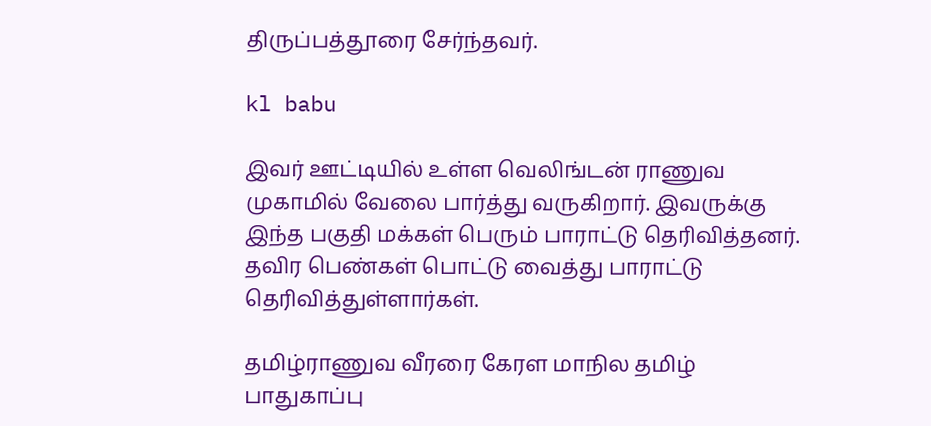திருப்பத்தூரை சேர்ந்தவர்.

kl babu

இவர் ஊட்டியில் உள்ள வெலிங்டன் ராணுவ முகாமில் வேலை பார்த்து வருகிறார். இவருக்கு இந்த பகுதி மக்கள் பெரும் பாராட்டு தெரிவித்தனர். தவிர பெண்கள் பொட்டு வைத்து பாராட்டு தெரிவித்துள்ளார்கள்.

தமிழ்ராணுவ வீரரை கேரள மாநில தமிழ் பாதுகாப்பு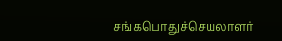சங்கபொதுச்செயலாளர்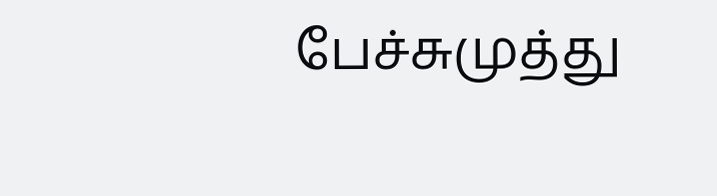பேச்சுமுத்து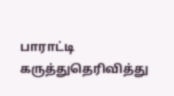பாராட்டி கருத்துதெரிவித்து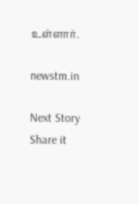உள்ளார்.

newstm.in

Next Story
Share it